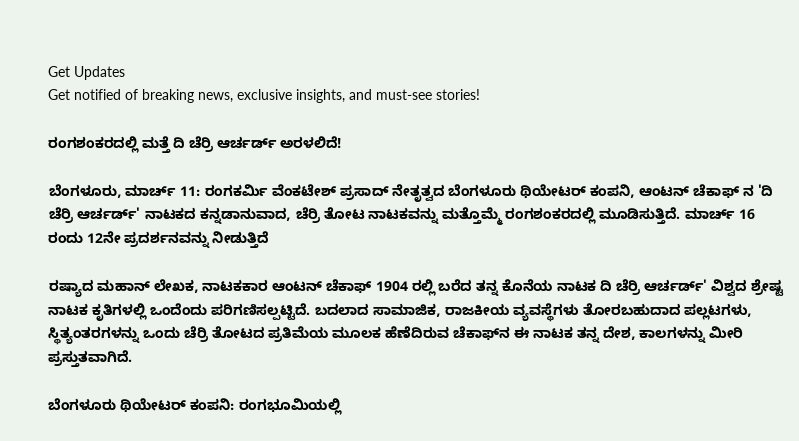Get Updates
Get notified of breaking news, exclusive insights, and must-see stories!

ರಂಗಶಂಕರದಲ್ಲಿ ಮತ್ತೆ ದಿ ಚೆರ್ರಿ ಆರ್ಚರ್ಡ್ ಅರಳಲಿದೆ!

ಬೆಂಗಳೂರು, ಮಾರ್ಚ್ 11: ರಂಗಕರ್ಮಿ ವೆಂಕಟೇಶ್ ಪ್ರಸಾದ್ ನೇತೃತ್ವದ ಬೆಂಗಳೂರು ಥಿಯೇಟರ್ ಕಂಪನಿ, ಆಂಟನ್ ಚೆಕಾಫ್ ನ 'ದಿ ಚೆರ್ರಿ ಆರ್ಚರ್ಡ್' ನಾಟಕದ ಕನ್ನಡಾನುವಾದ, ಚೆರ್ರಿ ತೋಟ ನಾಟಕವನ್ನು ಮತ್ತೊಮ್ಮೆ ರಂಗಶಂಕರದಲ್ಲಿ ಮೂಡಿಸುತ್ತಿದೆ. ಮಾರ್ಚ್ 16 ರಂದು 12ನೇ ಪ್ರದರ್ಶನವನ್ನು ನೀಡುತ್ತಿದೆ

ರಷ್ಯಾದ ಮಹಾನ್ ಲೇಖಕ, ನಾಟಕಕಾರ ಆಂಟನ್ ಚೆಕಾಫ್ 1904 ರಲ್ಲಿ ಬರೆದ ತನ್ನ ಕೊನೆಯ ನಾಟಕ ದಿ ಚೆರ್ರಿ ಆರ್ಚರ್ಡ್' ವಿಶ್ವದ ಶ್ರೇಷ್ಟ ನಾಟಕ ಕೃತಿಗಳಲ್ಲಿ ಒಂದೆಂದು ಪರಿಗಣಿಸಲ್ಪಟ್ಟಿದೆ. ಬದಲಾದ ಸಾಮಾಜಿಕ, ರಾಜಕೀಯ ವ್ಯವಸ್ಥೆಗಳು ತೋರಬಹುದಾದ ಪಲ್ಲಟಗಳು, ಸ್ಥಿತ್ಯಂತರಗಳನ್ನು ಒಂದು ಚೆರ್ರಿ ತೋಟದ ಪ್ರತಿಮೆಯ ಮೂಲಕ ಹೆಣೆದಿರುವ ಚೆಕಾಫ್‍ನ ಈ ನಾಟಕ ತನ್ನ ದೇಶ, ಕಾಲಗಳನ್ನು ಮೀರಿ ಪ್ರಸ್ತುತವಾಗಿದೆ.

ಬೆಂಗಳೂರು ಥಿಯೇಟರ್ ಕಂಪನಿ: ರಂಗಭೂಮಿಯಲ್ಲಿ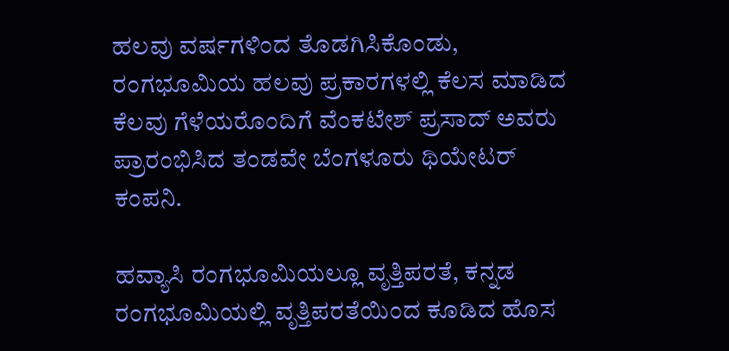ಹಲವು ವರ್ಷಗಳಿಂದ ತೊಡಗಿಸಿಕೊಂಡು, ರಂಗಭೂಮಿಯ ಹಲವು ಪ್ರಕಾರಗಳಲ್ಲಿ ಕೆಲಸ ಮಾಡಿದ ಕೆಲವು ಗೆಳೆಯರೊಂದಿಗೆ ವೆಂಕಟೇಶ್ ಪ್ರಸಾದ್ ಅವರು ಪ್ರಾರಂಭಿಸಿದ ತಂಡವೇ ಬೆಂಗಳೂರು ಥಿಯೇಟರ್ ಕಂಪನಿ.

ಹವ್ಯಾಸಿ ರಂಗಭೂಮಿಯಲ್ಲೂ ವೃತ್ತಿಪರತೆ, ಕನ್ನಡ ರಂಗಭೂಮಿಯಲ್ಲಿ ವೃತ್ತಿಪರತೆಯಿಂದ ಕೂಡಿದ ಹೊಸ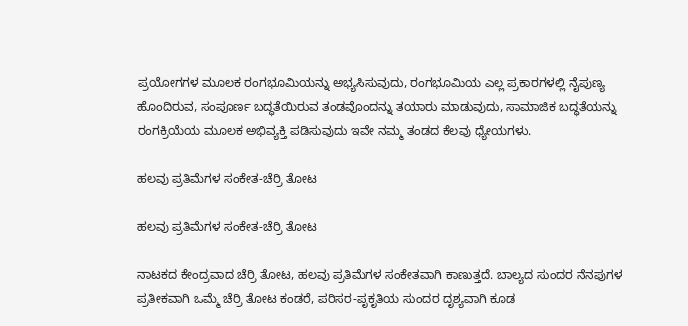ಪ್ರಯೋಗಗಳ ಮೂಲಕ ರಂಗಭೂಮಿಯನ್ನು ಅಭ್ಯಸಿಸುವುದು, ರಂಗಭೂಮಿಯ ಎಲ್ಲ ಪ್ರಕಾರಗಳಲ್ಲಿ ನೈಪುಣ್ಯ ಹೊಂದಿರುವ, ಸಂಪೂರ್ಣ ಬದ್ಧತೆಯಿರುವ ತಂಡವೊಂದನ್ನು ತಯಾರು ಮಾಡುವುದು, ಸಾಮಾಜಿಕ ಬದ್ಧತೆಯನ್ನು ರಂಗಕ್ರಿಯೆಯ ಮೂಲಕ ಅಭಿವ್ಯಕ್ತಿ ಪಡಿಸುವುದು ಇವೇ ನಮ್ಮ ತಂಡದ ಕೆಲವು ಧ್ಯೇಯಗಳು.

ಹಲವು ಪ್ರತಿಮೆಗಳ ಸಂಕೇತ-ಚೆರ್ರಿ ತೋಟ

ಹಲವು ಪ್ರತಿಮೆಗಳ ಸಂಕೇತ-ಚೆರ್ರಿ ತೋಟ

ನಾಟಕದ ಕೇಂದ್ರವಾದ ಚೆರ್ರಿ ತೋಟ, ಹಲವು ಪ್ರತಿಮೆಗಳ ಸಂಕೇತವಾಗಿ ಕಾಣುತ್ತದೆ. ಬಾಲ್ಯದ ಸುಂದರ ನೆನಪುಗಳ ಪ್ರತೀಕವಾಗಿ ಒಮ್ಮೆ ಚೆರ್ರಿ ತೋಟ ಕಂಡರೆ, ಪರಿಸರ-ಪೃಕೃತಿಯ ಸುಂದರ ದೃಶ್ಯವಾಗಿ ಕೂಡ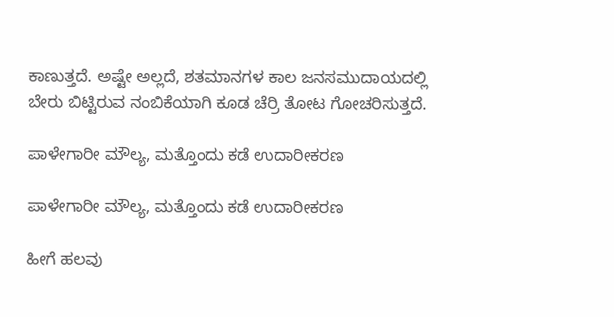ಕಾಣುತ್ತದೆ. ಅಷ್ಟೇ ಅಲ್ಲದೆ, ಶತಮಾನಗಳ ಕಾಲ ಜನಸಮುದಾಯದಲ್ಲಿ ಬೇರು ಬಿಟ್ಟಿರುವ ನಂಬಿಕೆಯಾಗಿ ಕೂಡ ಚೆರ್ರಿ ತೋಟ ಗೋಚರಿಸುತ್ತದೆ.

ಪಾಳೇಗಾರೀ ಮೌಲ್ಯ, ಮತ್ತೊಂದು ಕಡೆ ಉದಾರೀಕರಣ

ಪಾಳೇಗಾರೀ ಮೌಲ್ಯ, ಮತ್ತೊಂದು ಕಡೆ ಉದಾರೀಕರಣ

ಹೀಗೆ ಹಲವು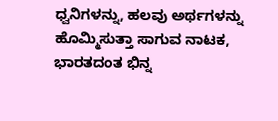ಧ್ವನಿಗಳನ್ನು, ಹಲವು ಅರ್ಥಗಳನ್ನು ಹೊಮ್ಮಿಸುತ್ತಾ ಸಾಗುವ ನಾಟಕ, ಭಾರತದಂತ ಭಿನ್ನ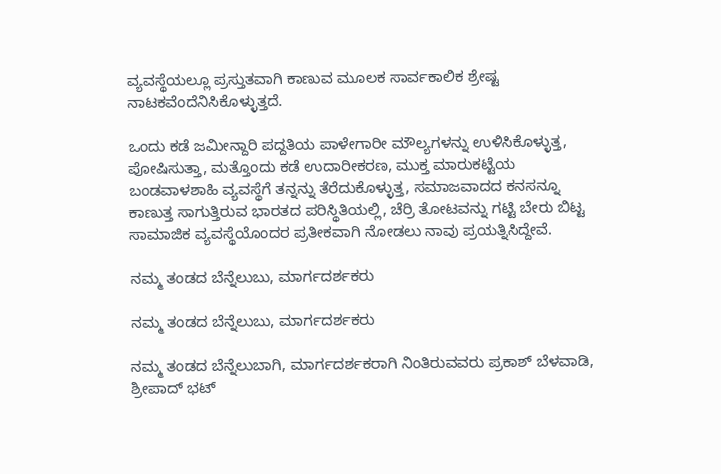ವ್ಯವಸ್ಥೆಯಲ್ಲೂ ಪ್ರಸ್ತುತವಾಗಿ ಕಾಣುವ ಮೂಲಕ ಸಾರ್ವಕಾಲಿಕ ಶ್ರೇಷ್ಟ ನಾಟಕವೆಂದೆನಿಸಿಕೊಳ್ಳುತ್ತದೆ.

ಒಂದು ಕಡೆ ಜಮೀನ್ದಾರಿ ಪದ್ದತಿಯ ಪಾಳೇಗಾರೀ ಮೌಲ್ಯಗಳನ್ನು ಉಳಿಸಿಕೊಳ್ಳುತ್ತ, ಪೋಷಿಸುತ್ತಾ, ಮತ್ತೊಂದು ಕಡೆ ಉದಾರೀಕರಣ, ಮುಕ್ತ ಮಾರುಕಟ್ಟೆಯ ಬಂಡವಾಳಶಾಹಿ ವ್ಯವಸ್ಥೆಗೆ ತನ್ನನ್ನು ತೆರೆದುಕೊಳ್ಳುತ್ತ, ಸಮಾಜವಾದದ ಕನಸನ್ನೂ ಕಾಣುತ್ತ ಸಾಗುತ್ತಿರುವ ಭಾರತದ ಪರಿಸ್ಥಿತಿಯಲ್ಲಿ, ಚೆರ್ರಿ ತೋಟವನ್ನು ಗಟ್ಟಿ ಬೇರು ಬಿಟ್ಟ ಸಾಮಾಜಿಕ ವ್ಯವಸ್ಥೆಯೊಂದರ ಪ್ರತೀಕವಾಗಿ ನೋಡಲು ನಾವು ಪ್ರಯತ್ನಿಸಿದ್ದೇವೆ.

ನಮ್ಮ ತಂಡದ ಬೆನ್ನೆಲುಬು, ಮಾರ್ಗದರ್ಶಕರು

ನಮ್ಮ ತಂಡದ ಬೆನ್ನೆಲುಬು, ಮಾರ್ಗದರ್ಶಕರು

ನಮ್ಮ ತಂಡದ ಬೆನ್ನೆಲುಬಾಗಿ, ಮಾರ್ಗದರ್ಶಕರಾಗಿ ನಿಂತಿರುವವರು ಪ್ರಕಾಶ್ ಬೆಳವಾಡಿ, ಶ್ರೀಪಾದ್ ಭಟ್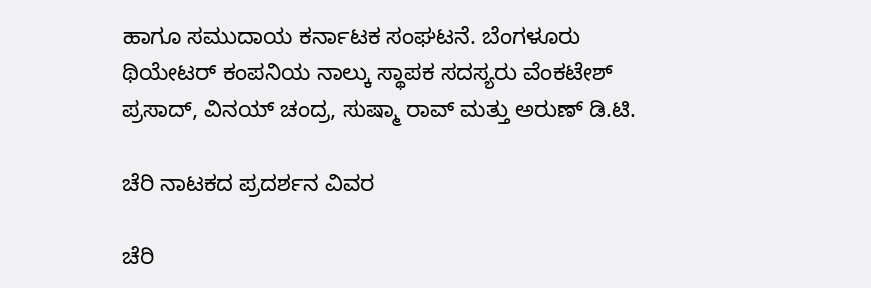ಹಾಗೂ ಸಮುದಾಯ ಕರ್ನಾಟಕ ಸಂಘಟನೆ. ಬೆಂಗಳೂರು ಥಿಯೇಟರ್ ಕಂಪನಿಯ ನಾಲ್ಕು ಸ್ಥಾಪಕ ಸದಸ್ಯರು ವೆಂಕಟೇಶ್ ಪ್ರಸಾದ್, ವಿನಯ್ ಚಂದ್ರ, ಸುಷ್ಮಾ ರಾವ್ ಮತ್ತು ಅರುಣ್ ಡಿ.ಟಿ.

ಚೆರಿ ನಾಟಕದ ಪ್ರದರ್ಶನ ವಿವರ

ಚೆರಿ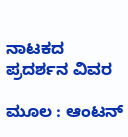ನಾಟಕದ ಪ್ರದರ್ಶನ ವಿವರ

ಮೂಲ : ಆಂಟನ್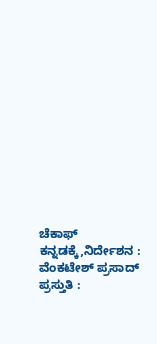ಚೆಕಾಫ್
ಕನ್ನಡಕ್ಕೆ,ನಿರ್ದೇಶನ : ವೆಂಕಟೇಶ್ ಪ್ರಸಾದ್
ಪ್ರಸ್ತುತಿ :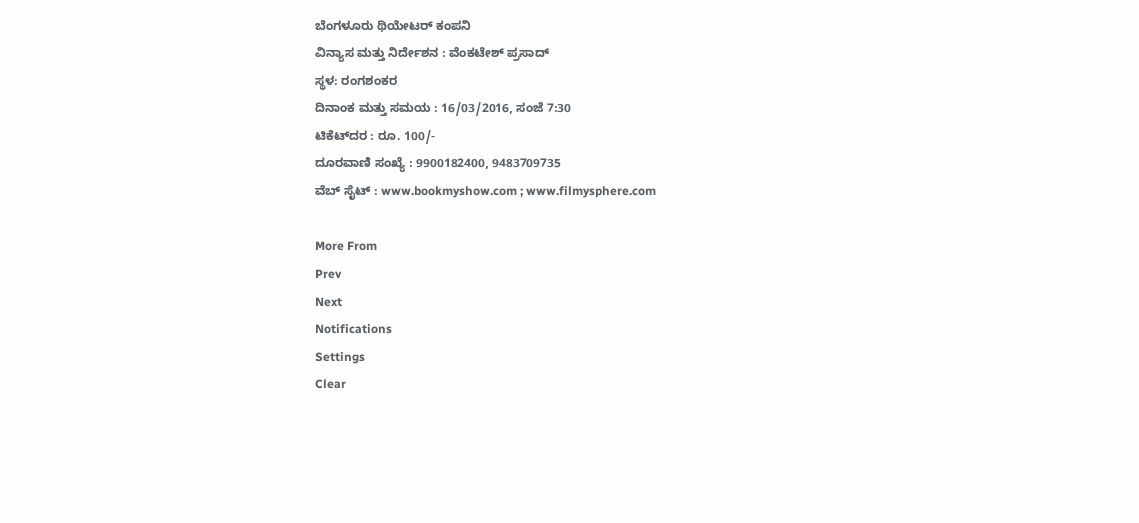ಬೆಂಗಳೂರು ಥಿಯೇಟರ್ ಕಂಪನಿ
ವಿನ್ಯಾಸ ಮತ್ತು ನಿರ್ದೇಶನ : ವೆಂಕಟೇಶ್ ಪ್ರಸಾದ್
ಸ್ಥಳ: ರಂಗಶಂಕರ
ದಿನಾಂಕ ಮತ್ತು ಸಮಯ : 16/03/2016, ಸಂಜೆ 7:30
ಟಿಕೆಟ್‌ದರ : ರೂ. 100/-
ದೂರವಾಣಿ ಸಂಖ್ಯೆ : 9900182400, 9483709735
ವೆಬ್ ಸೈಟ್ : www.bookmyshow.com ; www.filmysphere.com

More From
Prev
Next
Notifications
Settings
Clear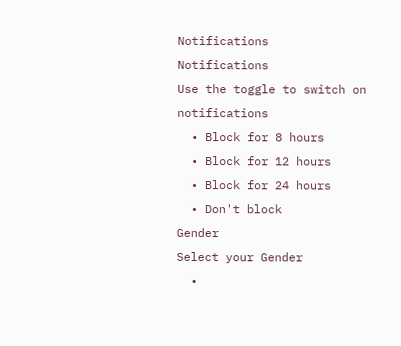Notifications
Notifications
Use the toggle to switch on notifications
  • Block for 8 hours
  • Block for 12 hours
  • Block for 24 hours
  • Don't block
Gender
Select your Gender
  •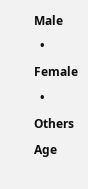Male
  • Female
  • Others
Age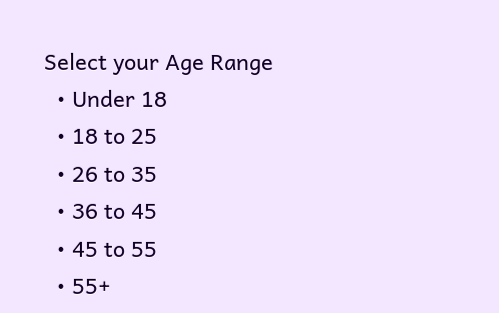Select your Age Range
  • Under 18
  • 18 to 25
  • 26 to 35
  • 36 to 45
  • 45 to 55
  • 55+